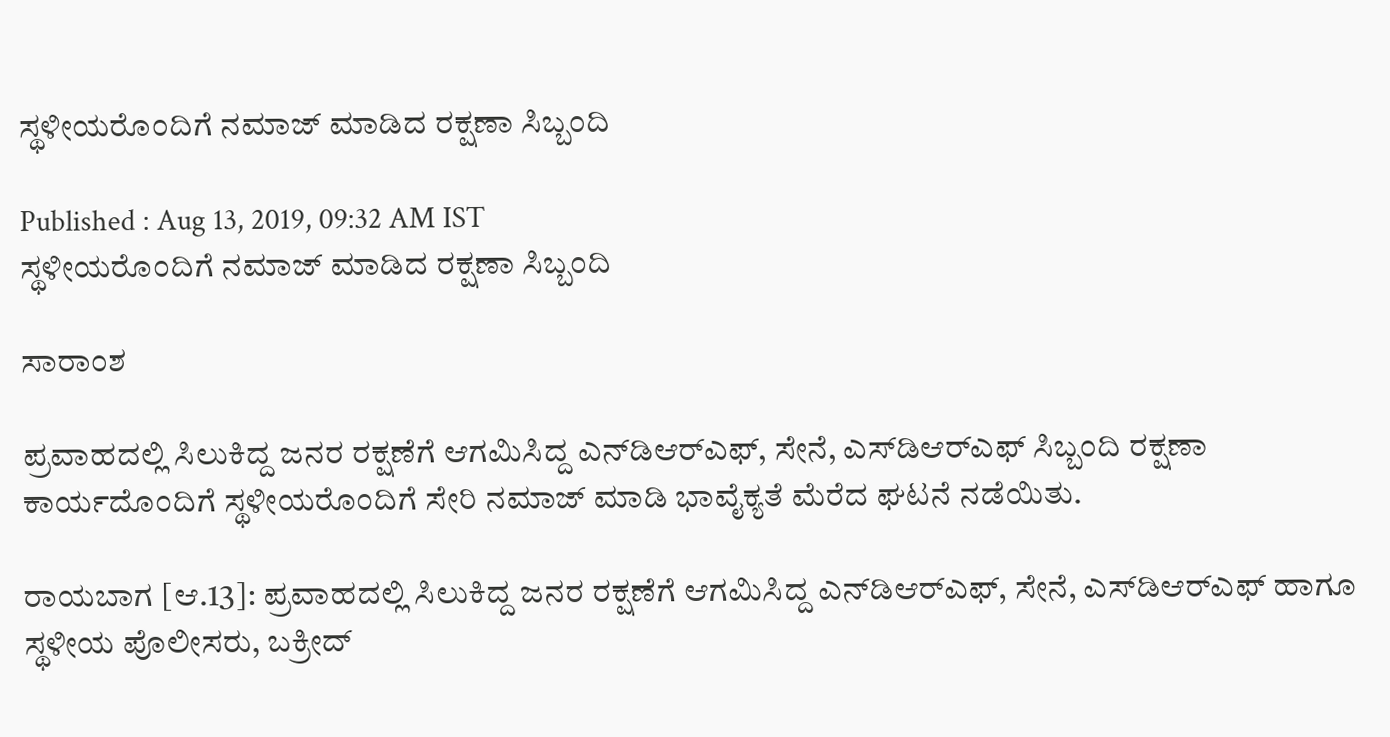ಸ್ಥಳೀಯರೊಂದಿಗೆ ನಮಾಜ್‌ ಮಾಡಿದ ರಕ್ಷಣಾ ಸಿಬ್ಬಂದಿ

Published : Aug 13, 2019, 09:32 AM IST
ಸ್ಥಳೀಯರೊಂದಿಗೆ ನಮಾಜ್‌ ಮಾಡಿದ ರಕ್ಷಣಾ ಸಿಬ್ಬಂದಿ

ಸಾರಾಂಶ

ಪ್ರವಾಹದಲ್ಲಿ ಸಿಲುಕಿದ್ದ ಜನರ ರಕ್ಷಣೆಗೆ ಆಗಮಿಸಿದ್ದ ಎನ್‌ಡಿಆರ್‌ಎಫ್‌, ಸೇನೆ, ಎಸ್‌ಡಿಆರ್‌ಎಫ್‌ ಸಿಬ್ಬಂದಿ ರಕ್ಷಣಾ ಕಾರ್ಯದೊಂದಿಗೆ ಸ್ಥಳೀಯರೊಂದಿಗೆ ಸೇರಿ ನಮಾಜ್ ಮಾಡಿ ಭಾವೈಕ್ಯತೆ ಮೆರೆದ ಘಟನೆ ನಡೆಯಿತು.

ರಾಯಬಾಗ [ಆ.13]: ಪ್ರವಾಹದಲ್ಲಿ ಸಿಲುಕಿದ್ದ ಜನರ ರಕ್ಷಣೆಗೆ ಆಗಮಿಸಿದ್ದ ಎನ್‌ಡಿಆರ್‌ಎಫ್‌, ಸೇನೆ, ಎಸ್‌ಡಿಆರ್‌ಎಫ್‌ ಹಾಗೂ ಸ್ಥಳೀಯ ಪೊಲೀಸರು, ಬಕ್ರೀದ್‌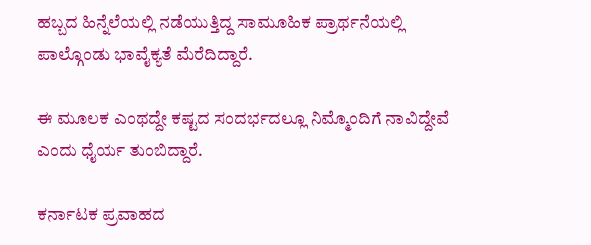ಹಬ್ಬದ ಹಿನ್ನೆಲೆಯಲ್ಲಿ ನಡೆಯುತ್ತಿದ್ದ ಸಾಮೂಹಿಕ ಪ್ರಾರ್ಥನೆಯಲ್ಲಿ ಪಾಲ್ಗೊಂಡು ಭಾವೈಕ್ಯತೆ ಮೆರೆದಿದ್ದಾರೆ.

ಈ ಮೂಲಕ ಎಂಥದ್ದೇ ಕಷ್ಟದ ಸಂದರ್ಭದಲ್ಲೂ ನಿಮ್ಮೊಂದಿಗೆ ನಾವಿದ್ದೇವೆ ಎಂದು ಧೈರ್ಯ ತುಂಬಿದ್ದಾರೆ.

ಕರ್ನಾಟಕ ಪ್ರವಾಹದ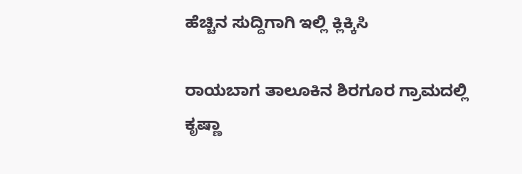ಹೆಚ್ಚಿನ ಸುದ್ದಿಗಾಗಿ ಇಲ್ಲಿ ಕ್ಲಿಕ್ಕಿಸಿ

ರಾಯಬಾಗ ತಾಲೂಕಿನ ಶಿರಗೂರ ಗ್ರಾಮದಲ್ಲಿ ಕೃಷ್ಣಾ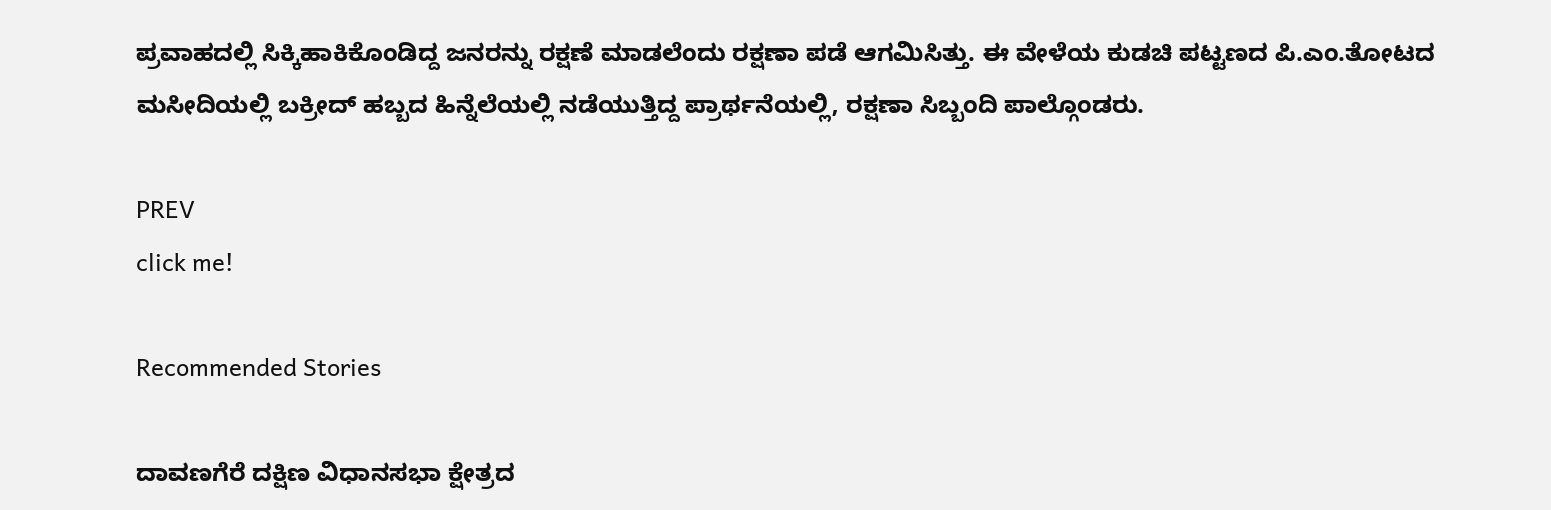ಪ್ರವಾಹದಲ್ಲಿ ಸಿಕ್ಕಿಹಾಕಿಕೊಂಡಿದ್ದ ಜನರನ್ನು ರಕ್ಷಣೆ ಮಾಡಲೆಂದು ರಕ್ಷಣಾ ಪಡೆ ಆಗಮಿಸಿತ್ತು. ಈ ವೇಳೆಯ ಕುಡಚಿ ಪಟ್ಟಣದ ಪಿ.ಎಂ.ತೋಟದ ಮಸೀದಿಯಲ್ಲಿ ಬಕ್ರೀದ್‌ ಹಬ್ಬದ ಹಿನ್ನೆಲೆಯಲ್ಲಿ ನಡೆಯುತ್ತಿದ್ದ ಪ್ರಾರ್ಥನೆಯಲ್ಲಿ, ರಕ್ಷಣಾ ಸಿಬ್ಬಂದಿ ಪಾಲ್ಗೊಂಡರು.

PREV
click me!

Recommended Stories

ದಾವಣಗೆರೆ ದಕ್ಷಿಣ ವಿಧಾನಸಭಾ ಕ್ಷೇತ್ರದ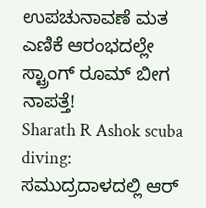ಉಪಚುನಾವಣೆ ಮತ ಎಣಿಕೆ ಆರಂಭದಲ್ಲೇ ಸ್ಟ್ರಾಂಗ್ ರೂಮ್ ಬೀಗ ನಾಪತ್ತೆ!
Sharath R Ashok scuba diving: ಸಮುದ್ರದಾಳದಲ್ಲಿ ಆರ್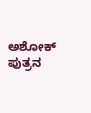ಅಶೋಕ್ ಪುತ್ರನ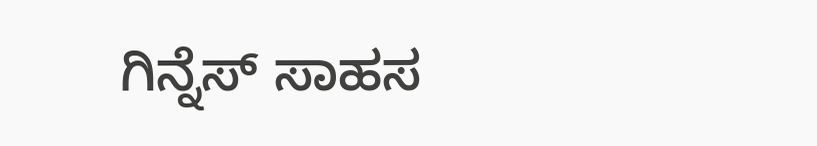ಗಿನ್ನೆಸ್ ಸಾಹಸ